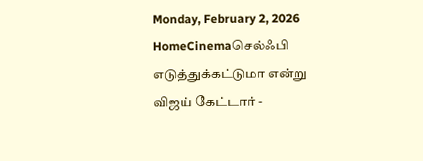Monday, February 2, 2026
HomeCinemaசெல்ஃபி எடுத்துக்கட்டுமா என்று விஜய் கேட்டார் -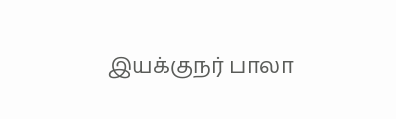இயக்குநர் பாலா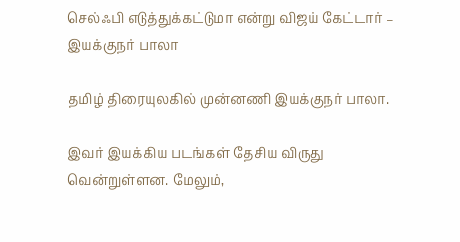செல்ஃபி எடுத்துக்கட்டுமா என்று விஜய் கேட்டார் – இயக்குநர் பாலா

தமிழ் திரையுலகில் முன்னணி இயக்குநர் பாலா.

இவர் இயக்கிய படங்கள் தேசிய விருது வென்றுள்ளன. மேலும்,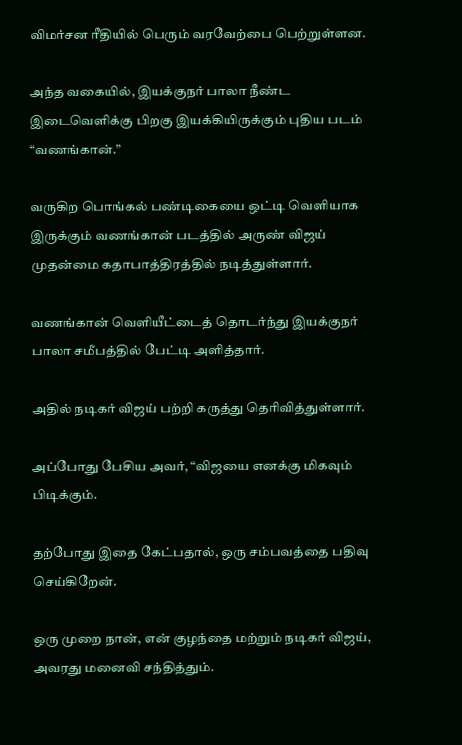விமர்சன ரீதியில் பெரும் வரவேற்பை பெற்றுள்ளன.

அந்த வகையில், இயக்குநர் பாலா நீண்ட இடைவெளிக்கு பிறகு இயக்கியிருக்கும் புதிய படம் “வணங்கான்.”

வருகிற பொங்கல் பண்டிகையை ஒட்டி வெளியாக இருக்கும் வணங்கான் படத்தில் அருண் விஜய் முதன்மை கதாபாத்திரத்தில் நடித்துள்ளார்.

வணங்கான் வெளியீட்டைத் தொடர்ந்து இயக்குநர் பாலா சமீபத்தில் பேட்டி அளித்தார்.

அதில் நடிகர் விஜய் பற்றி கருத்து தெரிவித்துள்ளார்.

அப்போது பேசிய அவர், “விஜயை எனக்கு மிகவும் பிடிக்கும்.

தற்போது இதை கேட்பதால், ஒரு சம்பவத்தை பதிவு செய்கிறேன்.

ஒரு முறை நான், என் குழந்தை மற்றும் நடிகர் விஜய், அவரது மனைவி சந்தித்தும்.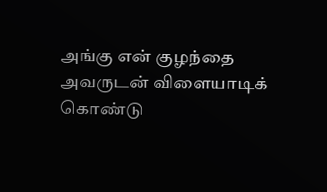அங்கு என் குழந்தை அவருடன் விளையாடிக் கொண்டு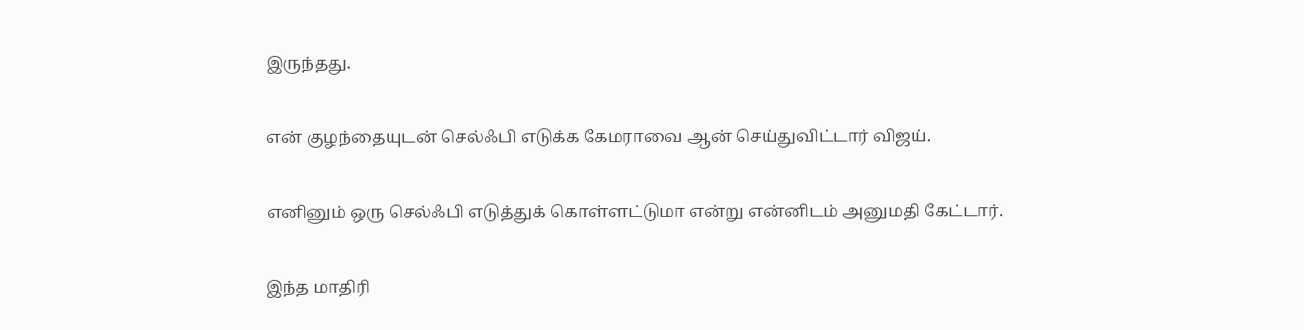இருந்தது.

என் குழந்தையுடன் செல்ஃபி எடுக்க கேமராவை ஆன் செய்துவிட்டார் விஜய்.

எனினும் ஒரு செல்ஃபி எடுத்துக் கொள்ளட்டுமா என்று என்னிடம் அனுமதி கேட்டார்.

இந்த மாதிரி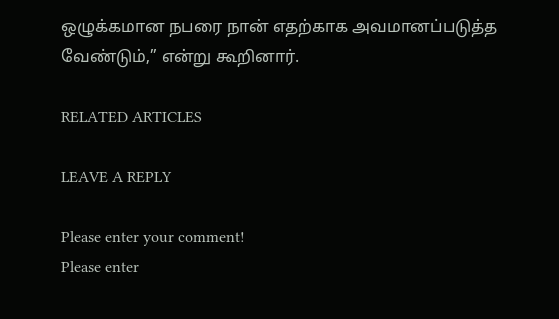ஒழுக்கமான நபரை நான் எதற்காக அவமானப்படுத்த வேண்டும்,” என்று கூறினார்.

RELATED ARTICLES

LEAVE A REPLY

Please enter your comment!
Please enter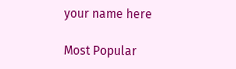your name here

Most Popular